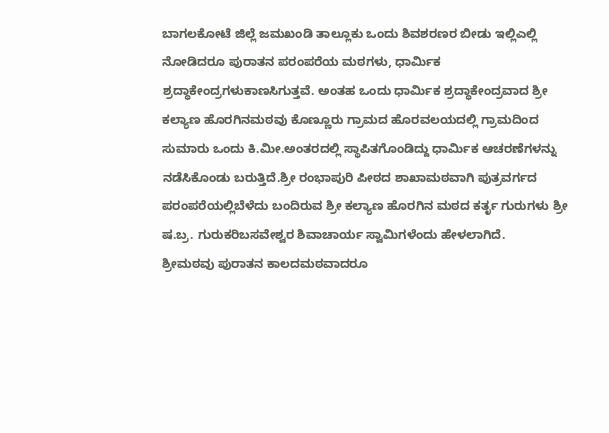ಬಾಗಲಕೋಟೆ ಜಿಲ್ಲೆ ಜಮಖಂಡಿ ತಾಲ್ಲೂಕು ಒಂದು ಶಿವಶರಣರ ಬೀಡು ಇಲ್ಲಿಎಲ್ಲಿ ನೋಡಿದರೂ ಪುರಾತನ ಪರಂಪರೆಯ ಮಠಗಳು, ಧಾರ್ಮಿಕ ಶ್ರದ್ಧಾಕೇಂದ್ರಗಳುಕಾಣಸಿಗುತ್ತವೆ. ಅಂತಹ ಒಂದು ಧಾರ್ಮಿಕ ಶ್ರದ್ಧಾಕೇಂದ್ರವಾದ ಶ್ರೀ ಕಲ್ಯಾಣ ಹೊರಗಿನಮಠವು ಕೊಣ್ಣೂರು ಗ್ರಾಮದ ಹೊರವಲಯದಲ್ಲಿ ಗ್ರಾಮದಿಂದ ಸುಮಾರು ಒಂದು ಕಿ.ಮೀ.ಅಂತರದಲ್ಲಿ ಸ್ಥಾಪಿತಗೊಂಡಿದ್ದು ಧಾರ್ಮಿಕ ಆಚರಣೆಗಳನ್ನು ನಡೆಸಿಕೊಂಡು ಬರುತ್ತಿದೆ.ಶ್ರೀ ರಂಭಾಪುರಿ ಪೀಠದ ಶಾಖಾಮಠವಾಗಿ ಪುತ್ರವರ್ಗದ ಪರಂಪರೆಯಲ್ಲಿಬೆಳೆದು ಬಂದಿರುವ ಶ್ರೀ ಕಲ್ಯಾಣ ಹೊರಗಿನ ಮಠದ ಕರ್ತೃ ಗುರುಗಳು ಶ್ರೀ ಷ.ಬ್ರ. ಗುರುಕರಿಬಸವೇಶ್ವರ ಶಿವಾಚಾರ್ಯ ಸ್ವಾಮಿಗಳೆಂದು ಹೇಳಲಾಗಿದೆ.
ಶ್ರೀಮಠವು ಪುರಾತನ ಕಾಲದಮಠವಾದರೂ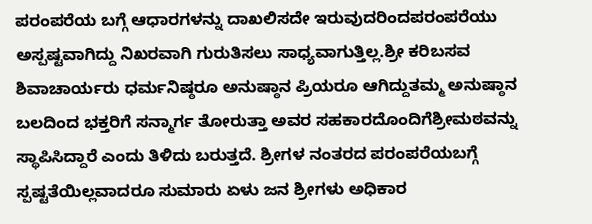ಪರಂಪರೆಯ ಬಗ್ಗೆ ಆಧಾರಗಳನ್ನು ದಾಖಲಿಸದೇ ಇರುವುದರಿಂದಪರಂಪರೆಯು ಅಸ್ಪಷ್ಟವಾಗಿದ್ದು ನಿಖರವಾಗಿ ಗುರುತಿಸಲು ಸಾಧ್ಯವಾಗುತ್ತಿಲ್ಲ.ಶ್ರೀ ಕರಿಬಸವ ಶಿವಾಚಾರ್ಯರು ಧರ್ಮನಿಷ್ಠರೂ ಅನುಷ್ಠಾನ ಪ್ರಿಯರೂ ಆಗಿದ್ದುತಮ್ಮ ಅನುಷ್ಠಾನ ಬಲದಿಂದ ಭಕ್ತರಿಗೆ ಸನ್ಮಾರ್ಗ ತೋರುತ್ತಾ ಅವರ ಸಹಕಾರದೊಂದಿಗೆಶ್ರೀಮಠವನ್ನು ಸ್ಥಾಪಿಸಿದ್ದಾರೆ ಎಂದು ತಿಳಿದು ಬರುತ್ತದೆ. ಶ್ರೀಗಳ ನಂತರದ ಪರಂಪರೆಯಬಗ್ಗೆ ಸ್ಪಷ್ಟತೆಯಿಲ್ಲವಾದರೂ ಸುಮಾರು ಏಳು ಜನ ಶ್ರೀಗಳು ಅಧಿಕಾರ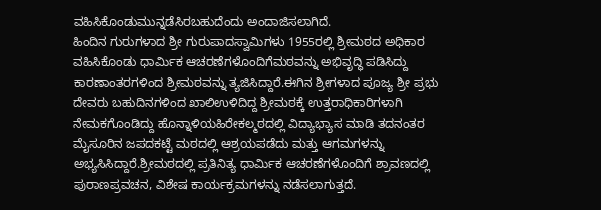ವಹಿಸಿಕೊಂಡುಮುನ್ನಡೆಸಿರಬಹುದೆಂದು ಅಂದಾಜಿಸಲಾಗಿದೆ.
ಹಿಂದಿನ ಗುರುಗಳಾದ ಶ್ರೀ ಗುರುಪಾದಸ್ವಾಮಿಗಳು 1955ರಲ್ಲಿ ಶ್ರೀಮಠದ ಅಧಿಕಾರ ವಹಿಸಿಕೊಂಡು ಧಾರ್ಮಿಕ ಆಚರಣೆಗಳೊಂದಿಗೆಮಠವನ್ನು ಅಭಿವೃದ್ಧಿ ಪಡಿಸಿದ್ದು ಕಾರಣಾಂತರಗಳಿಂದ ಶ್ರೀಮಠವನ್ನು ತ್ಯಜಿಸಿದ್ದಾರೆ.ಈಗಿನ ಶ್ರೀಗಳಾದ ಪೂಜ್ಯ ಶ್ರೀ ಪ್ರಭು ದೇವರು ಬಹುದಿನಗಳಿಂದ ಖಾಲಿಉಳಿದಿದ್ದ ಶ್ರೀಮಠಕ್ಕೆ ಉತ್ತರಾಧಿಕಾರಿಗಳಾಗಿ ನೇಮಕಗೊಂಡಿದ್ದು ಹೊನ್ನಾಳಿಯಹಿರೇಕಲ್ಮಠದಲ್ಲಿ ವಿದ್ಯಾಭ್ಯಾಸ ಮಾಡಿ ತದನಂತರ ಮೈಸೂರಿನ ಜಪದಕಟ್ಟೆ ಮಠದಲ್ಲಿ ಆಶ್ರಯಪಡೆದು ಮತ್ತು ಆಗಮಗಳನ್ನು ಅಭ್ಯಸಿಸಿದ್ದಾರೆ.ಶ್ರೀಮಠದಲ್ಲಿ ಪ್ರತಿನಿತ್ಯ ಧಾರ್ಮಿಕ ಆಚರಣೆಗಳೊಂದಿಗೆ ಶ್ರಾವಣದಲ್ಲಿ ಪುರಾಣಪ್ರವಚನ, ವಿಶೇಷ ಕಾರ್ಯಕ್ರಮಗಳನ್ನು ನಡೆಸಲಾಗುತ್ತದೆ.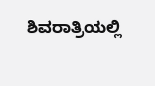ಶಿವರಾತ್ರಿಯಲ್ಲಿ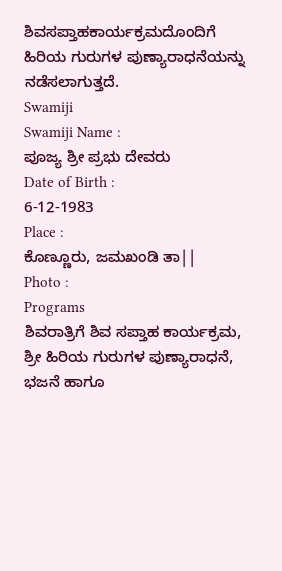ಶಿವಸಪ್ತಾಹಕಾರ್ಯಕ್ರಮದೊಂದಿಗೆ ಹಿರಿಯ ಗುರುಗಳ ಪುಣ್ಯಾರಾಧನೆಯನ್ನು ನಡೆಸಲಾಗುತ್ತದೆ.
Swamiji
Swamiji Name :
ಪೂಜ್ಯ ಶ್ರೀ ಪ್ರಭು ದೇವರು
Date of Birth :
6-12-1983
Place :
ಕೊಣ್ಣೂರು, ಜಮಖಂಡಿ ತಾ||
Photo :
Programs
ಶಿವರಾತ್ರಿಗೆ ಶಿವ ಸಪ್ತಾಹ ಕಾರ್ಯಕ್ರಮ, ಶ್ರೀ ಹಿರಿಯ ಗುರುಗಳ ಪುಣ್ಯಾರಾಧನೆ, ಭಜನೆ ಹಾಗೂ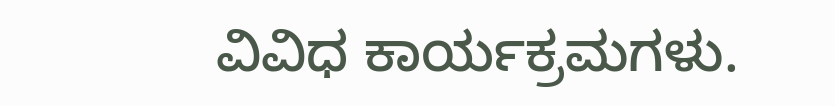ವಿವಿಧ ಕಾರ್ಯಕ್ರಮಗಳು.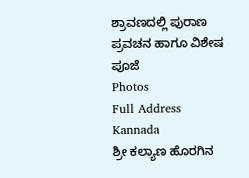ಶ್ರಾವಣದಲ್ಲಿ ಪುರಾಣ ಪ್ರವಚನ ಹಾಗೂ ವಿಶೇಷ ಪೂಜೆ
Photos
Full Address Kannada
ಶ್ರೀ ಕಲ್ಯಾಣ ಹೊರಗಿನ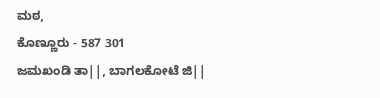ಮಠ,
ಕೊಣ್ಣೂರು - 587 301
ಜಮಖಂಡಿ ತಾ||, ಬಾಗಲಕೋಟೆ ಜಿ||